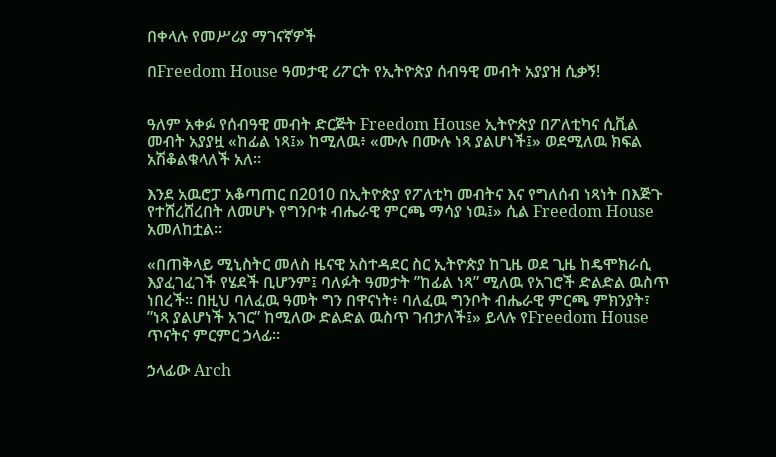በቀላሉ የመሥሪያ ማገናኛዎች

በFreedom House ዓመታዊ ሪፖርት የኢትዮጵያ ሰብዓዊ መብት አያያዝ ሲቃኝ!


ዓለም አቀፉ የሰብዓዊ መብት ድርጅት Freedom House ኢትዮጵያ በፖለቲካና ሲቪል መብት አያያዟ «ከፊል ነጻ፤» ከሚለዉ፥ «ሙሉ በሙሉ ነጻ ያልሆነች፤» ወደሚለዉ ክፍል አሽቆልቁላለች አለ።

እንደ አዉሮፓ አቆጣጠር በ2010 በኢትዮጵያ የፖለቲካ መብትና እና የግለሰብ ነጻነት በእጅጉ የተሸረሸረበት ለመሆኑ የግንቦቱ ብሔራዊ ምርጫ ማሳያ ነዉ፤» ሲል Freedom House አመለከቷል።

«በጠቅላይ ሚኒስትር መለስ ዜናዊ አስተዳደር ስር ኢትዮጵያ ከጊዜ ወደ ጊዜ ከዴሞክራሲ እያፈገፈገች የሄደች ቢሆንም፤ ባለፉት ዓመታት ”ከፊል ነጻ” ሚለዉ የአገሮች ድልድል ዉስጥ ነበረች። በዚህ ባለፈዉ ዓመት ግን በዋናነት፥ ባለፈዉ ግንቦት ብሔራዊ ምርጫ ምክንያት፣ ”ነጻ ያልሆነች አገር” ከሚለው ድልድል ዉስጥ ገብታለች፤» ይላሉ የFreedom House ጥናትና ምርምር ኃላፊ።

ኃላፊው Arch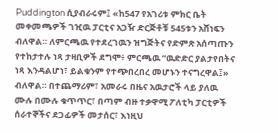Puddington ሲያብራሩም፤ «ከ547 የአገሪቱ ምክር ቤት መቀመጫዎች ገዢዉ ፓርቲና አጋዥ ድርጅቶቹ 545ቱን አሸነፍን ብለዋል። ለምርጫዉ የተደረገዉን ዝግጅትና የድምጽ አሰጣጡን የተከታተሉ ነጻ ታዛቢዎች ደግሞ፥ ምርጫዉ ”ዉድድር ያልታየበትና ነጻ እንዳልሆነ፣ ይልቁንም የተጭበረበረ መሆኑን ተናግረዋል፤» ብለዋል። በተጨማሪም፣ አመራሩ በዜና አዉታሮች ላይ ያለዉ ሙሉ በሙሉ ቁጥጥር፣ በጣም ብዙ ተቃዋሚ ፖለቲካ ፓርቲዎች ሰራተኞችና ደጋፊዎች መታሰር፣ እነዚህ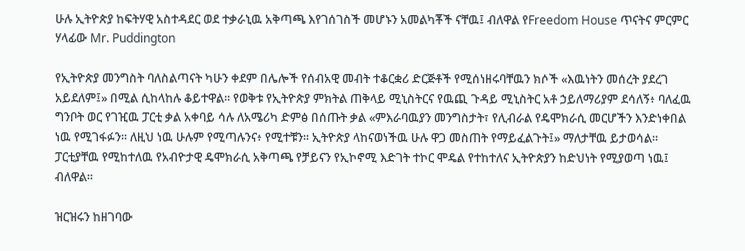ሁሉ ኢትዮጵያ ከፍትሃዊ አስተዳደር ወደ ተቃራኒዉ አቅጣጫ እየገሰገስች መሆኑን አመልካቾች ናቸዉ፤ ብለዋል የFreedom House ጥናትና ምርምር ሃላፊው Mr. Puddington

የኢትዮጵያ መንግስት ባለስልጣናት ካሁን ቀደም በሌሎች የሰብአዊ መብት ተቆርቋሪ ድርጅቶች የሚሰነዘሩባቸዉን ክሶች «እዉነትን መሰረት ያደረገ አይደለም፤» በሚል ሲከላከሉ ቆይተዋል። የወቅቱ የኢትዮጵያ ምክትል ጠቅላይ ሚኒስትርና የዉጪ ጉዳይ ሚኒስትር አቶ ኃይለማሪያም ደሳለኝ፥ ባለፈዉ ግንቦት ወር የገዢዉ ፓርቲ ቃል አቀባይ ሳሉ ለአሜሪካ ድምፅ በሰጡት ቃል «ምእራባዉያን መንግስታት፣ የሊብራል የዴሞክራሲ መርሆችን እንድነቀበል ነዉ የሚገፋፉን። ለዚህ ነዉ ሁሉም የሚጣሉንና፥ የሚተቹን። ኢትዮጵያ ላከናወነችዉ ሁሉ ዋጋ መስጠት የማይፈልጉት፤» ማለታቸዉ ይታወሳል። ፓርቲያቸዉ የሚከተለዉ የአብዮታዊ ዴሞክራሲ አቅጣጫ የቻይናን የኢኮኖሚ እድገት ተኮር ሞዴል የተከተለና ኢትዮጵያን ከድህነት የሚያወጣ ነዉ፤ ብለዋል።

ዝርዝሩን ከዘገባው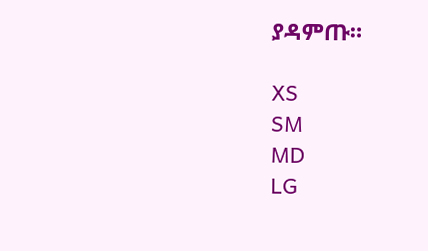ያዳምጡ።

XS
SM
MD
LG